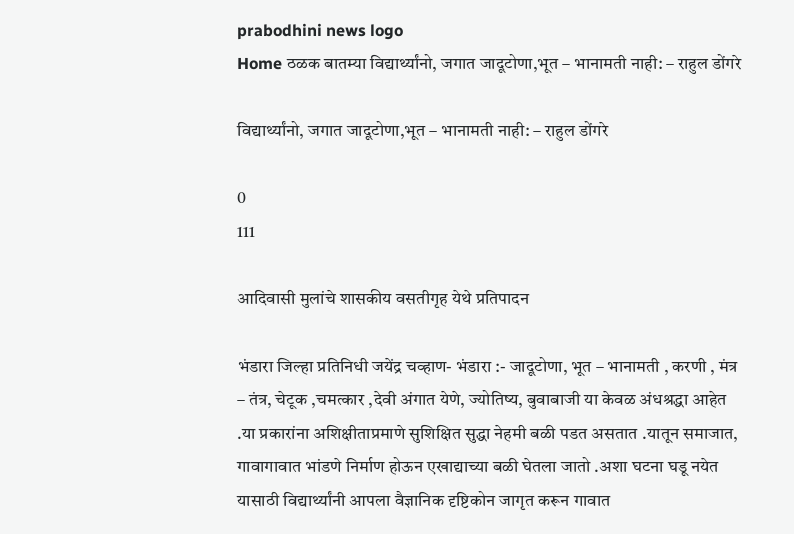prabodhini news logo
Home ठळक बातम्या विद्यार्थ्यांनो, जगात जादूटोणा,भूत – भानामती नाही: – राहुल डोंगरे

विद्यार्थ्यांनो, जगात जादूटोणा,भूत – भानामती नाही: – राहुल डोंगरे

0
111

आदिवासी मुलांचे शासकीय वसतीगृह येथे प्रतिपादन

भंडारा जिल्हा प्रतिनिधी जयेंद्र चव्हाण- भंडारा :- जादूटोणा, भूत – भानामती , करणी , मंत्र – तंत्र, चेटूक ,चमत्कार ,देवी अंगात येणे, ज्योतिष्य, बुवाबाजी या केवळ अंधश्रद्धा आहेत .या प्रकारांना अशिक्षीताप्रमाणे सुशिक्षित सुद्धा नेहमी बळी पडत असतात .यातून समाजात, गावागावात भांडणे निर्माण होऊन एखाद्याच्या बळी घेतला जातो .अशा घटना घडू नयेत यासाठी विद्यार्थ्यांनी आपला वैज्ञानिक दृष्टिकोन जागृत करून गावात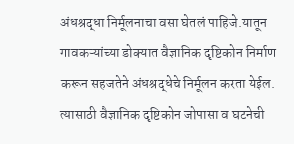अंधश्रद्धा निर्मूलनाचा वसा घेतलं पाहिजे.यातून गावकऱ्यांच्या डोक्यात वैज्ञानिक दृष्टिकोन निर्माण करून सहजतेने अंधश्रद्धेचे निर्मूलन करता येईल. त्यासाठी वैज्ञानिक दृष्टिकोन जोपासा व घटनेची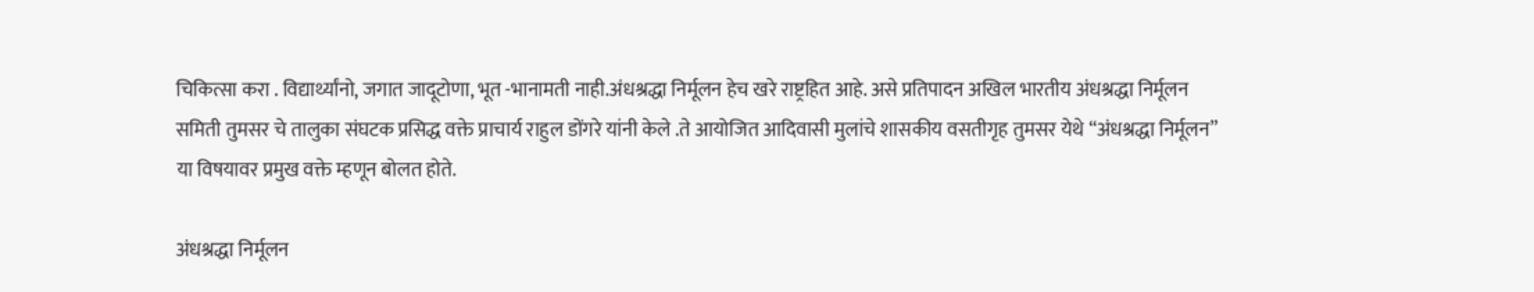चिकित्सा करा . विद्यार्थ्यांनो, जगात जादूटोणा, भूत -भानामती नाही.अंधश्रद्धा निर्मूलन हेच खरे राष्ट्रहित आहे. असे प्रतिपादन अखिल भारतीय अंधश्रद्धा निर्मूलन समिती तुमसर चे तालुका संघटक प्रसिद्ध वक्ते प्राचार्य राहुल डोंगरे यांनी केले .ते आयोजित आदिवासी मुलांचे शासकीय वसतीगृह तुमसर येथे “अंधश्रद्धा निर्मूलन” या विषयावर प्रमुख वक्ते म्हणून बोलत होते.

अंधश्रद्धा निर्मूलन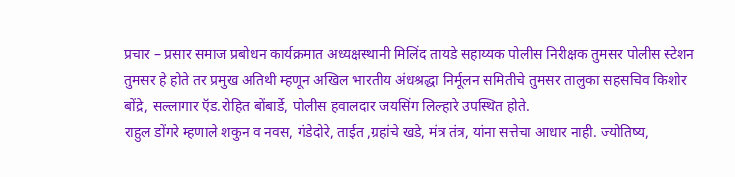प्रचार – प्रसार समाज प्रबोधन कार्यक्रमात अध्यक्षस्थानी मिलिंद तायडे सहाय्यक पोलीस निरीक्षक तुमसर पोलीस स्टेशन तुमसर हे होते तर प्रमुख अतिथी म्हणून अखिल भारतीय अंधश्रद्धा निर्मूलन समितीचे तुमसर तालुका सहसचिव किशोर बोंद्रे, सल्लागार ऍड.रोहित बोंबार्डे, पोलीस हवालदार जयसिंग लिल्हारे उपस्थित होते.
राहुल डोंगरे म्हणाले शकुन व नवस, गंडेदोरे, ताईत ,ग्रहांचे खडे, मंत्र तंत्र, यांना सत्तेचा आधार नाही. ज्योतिष्य,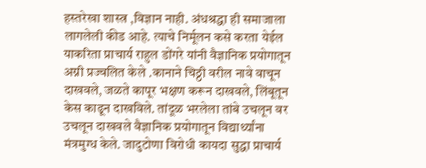हस्तरेखा शास्त्र ,विज्ञान नाही. अंधश्रद्धा ही समाजाला लागलेली कीड आहे. त्याचे निर्मूलन कसे करता येईल याकरिता प्राचार्य राहुल डोंगरे यांनी वैज्ञानिक प्रयोगातून अग्नी प्रज्वलित केले .कानाने चिठ्ठी वरील नावे वाचून दाखवले, जळते कापूर भक्षण करून दाखवले, लिंबूतून केस काढून दाखविले. तांदूळ भरलेला तांबे उचलून वर उचलून दाखवले वैज्ञानिक प्रयोगातून विद्यार्थ्यांना मंत्रमुग्ध केले. जादुटोणा विरोधी कायदा सुद्धा प्राचार्य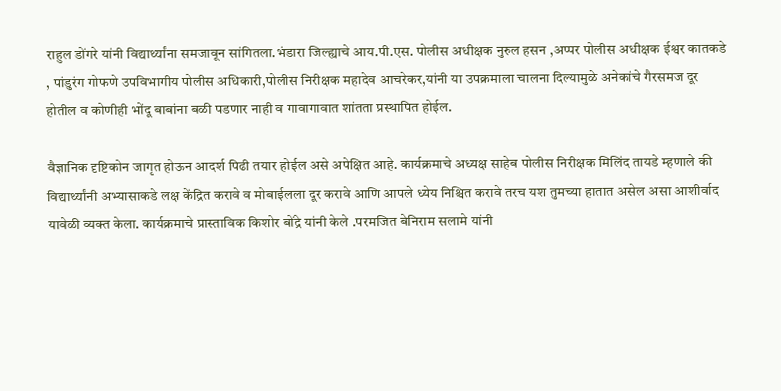राहुल डोंगरे यांनी विद्यार्थ्यांना समजावून सांगितला.भंडारा जिल्ह्याचे आय.पी.एस. पोलीस अधीक्षक नुरुल हसन ,अप्पर पोलीस अधीक्षक ईश्वर कातकडे , पांडुरंग गोफणे उपविभागीय पोलीस अधिकारी,पोलीस निरीक्षक महादेव आचरेकर,यांनी या उपक्रमाला चालना दिल्यामुळे अनेकांचे गैरसमज दूर होतील व कोणीही भोंदू बाबांना बळी पडणार नाही व गावागावात शांतता प्रस्थापित होईल.

वैज्ञानिक दृष्टिकोन जागृत होऊन आदर्श पिढी तयार होईल असे अपेक्षित आहे. कार्यक्रमाचे अध्यक्ष साहेब पोलीस निरीक्षक मिलिंद तायडे म्हणाले की विद्यार्थ्यांनी अभ्यासाकडे लक्ष केंद्रित करावे व मोबाईलला दूर करावे आणि आपले ध्येय निश्चित करावे तरच यश तुमच्या हातात असेल असा आशीर्वाद यावेळी व्यक्त केला. कार्यक्रमाचे प्रास्ताविक किशोर बोंद्रे यांनी केले .परमजित बेनिराम सलामे यांनी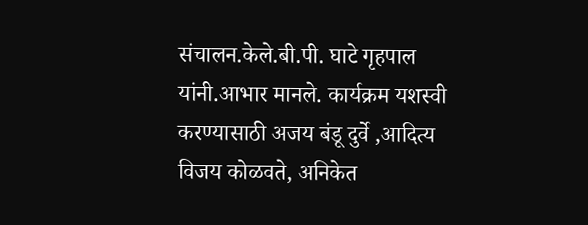संचालन.केले.बी.पी. घाटे गृहपाल यांनी.आभार मानले. कार्यक्रम यशस्वी करण्यासाठी अजय बंडू दुर्वे ,आदित्य विजय कोळवते, अनिकेत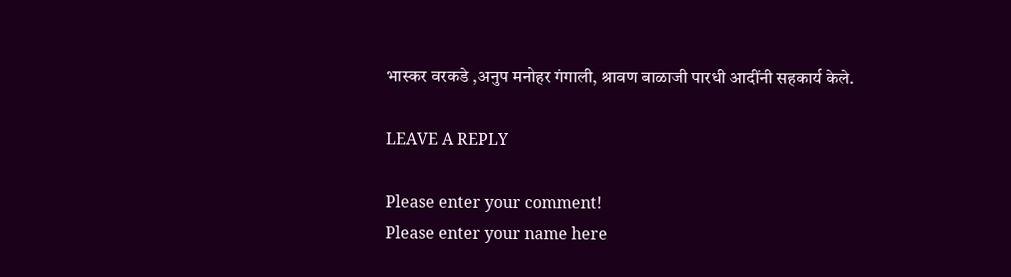भास्कर वरकडे ,अनुप मनोहर गंगाली, श्रावण बाळाजी पारधी आदींनी सहकार्य केले.

LEAVE A REPLY

Please enter your comment!
Please enter your name here